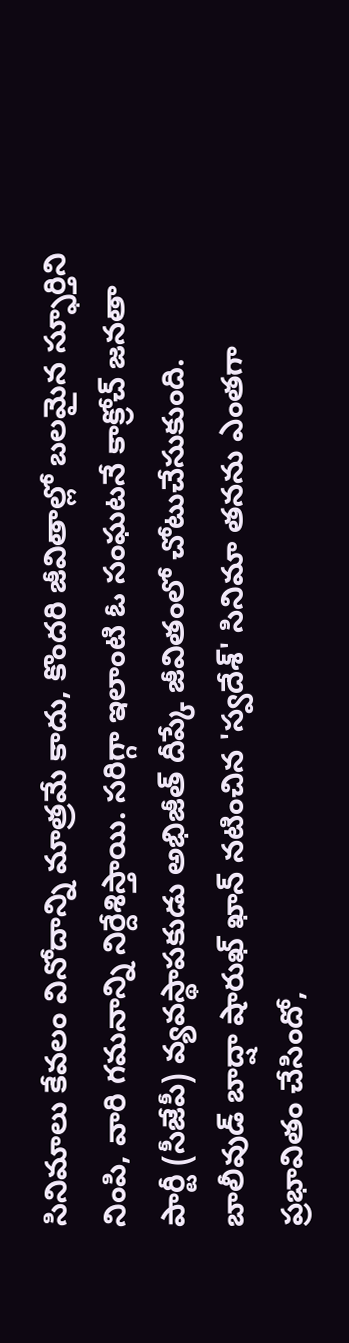సినిమాలు కేవలం వినోదాన్ని మాత్రమే కాదు, కొందరి జీవితాల్లో బలమైన స్ఫూర్తిని నింపి, వారి గమనాన్ని నిర్దేశిస్తాయి. సరిగ్గా ఇలాంటి ఓ సంఘటనే కాక్రోచ్ జనతా పార్టీ (సీజేపీ) వ్యవస్థాపకుడు అభిజీత్ దీప్కే జీవితంలో చోటుచేసుకుంది. బాలీవుడ్ బాద్షా షారుఖ్ ఖాన్ నటించిన 'స్వదేశ్' సినిమా తనను ఎంతగా ప్రభావితం చేసిందో,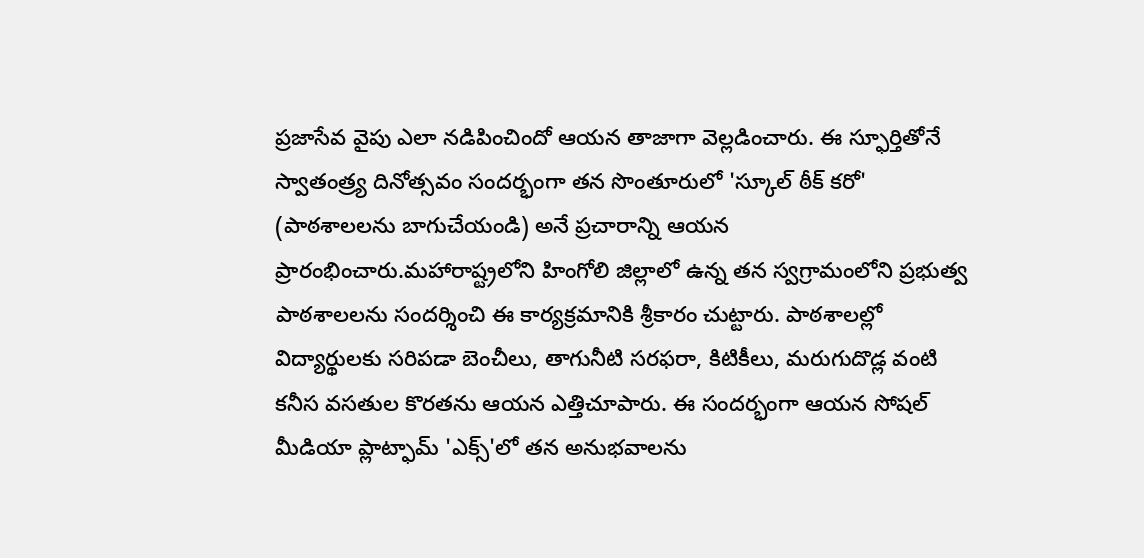ప్రజాసేవ వైపు ఎలా నడిపించిందో ఆయన తాజాగా వెల్లడించారు. ఈ స్ఫూర్తితోనే స్వాతంత్ర్య దినోత్సవం సందర్భంగా తన సొంతూరులో 'స్కూల్ ఠీక్ కరో' (పాఠశాలలను బాగుచేయండి) అనే ప్రచారాన్ని ఆయన ప్రారంభించారు.మహారాష్ట్రలోని హింగోలి జిల్లాలో ఉన్న తన స్వగ్రామంలోని ప్రభుత్వ పాఠశాలలను సందర్శించి ఈ కార్యక్రమానికి శ్రీకారం చుట్టారు. పాఠశాలల్లో విద్యార్థులకు సరిపడా బెంచీలు, తాగునీటి సరఫరా, కిటికీలు, మరుగుదొడ్ల వంటి కనీస వసతుల కొరతను ఆయన ఎత్తిచూపారు. ఈ సందర్భంగా ఆయన సోషల్ మీడియా ప్లాట్ఫామ్ 'ఎక్స్'లో తన అనుభవాలను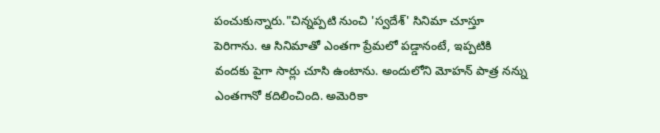పంచుకున్నారు."చిన్నప్పటి నుంచి 'స్వదేశ్' సినిమా చూస్తూ పెరిగాను. ఆ సినిమాతో ఎంతగా ప్రేమలో పడ్డానంటే, ఇప్పటికి వందకు పైగా సార్లు చూసి ఉంటాను. అందులోని మోహన్ పాత్ర నన్ను ఎంతగానో కదిలించింది. అమెరికా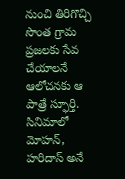నుంచి తిరిగొచ్చి సొంత గ్రామ ప్రజలకు సేవ చేయాలనే ఆలోచనకు ఆ పాత్రే స్ఫూర్తి. సినిమాలో మోహన్, హరిదాస్ అనే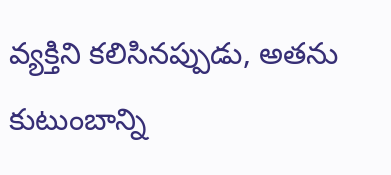వ్యక్తిని కలిసినప్పుడు, అతను కుటుంబాన్ని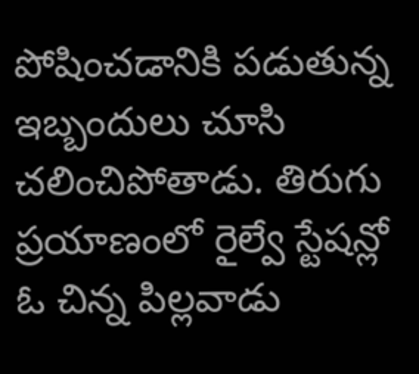పోషించడానికి పడుతున్న ఇబ్బందులు చూసి చలించిపోతాడు. తిరుగు ప్రయాణంలో రైల్వే స్టేషన్లో ఓ చిన్న పిల్లవాడు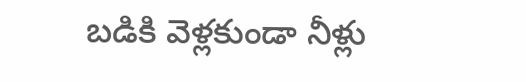బడికి వెళ్లకుండా నీళ్లు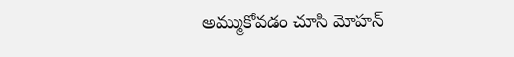అమ్ముకోవడం చూసి మోహన్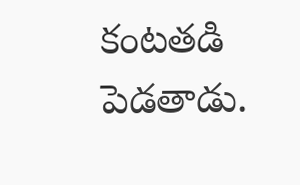కంటతడి పెడతాడు.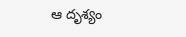ఆ దృశ్యం